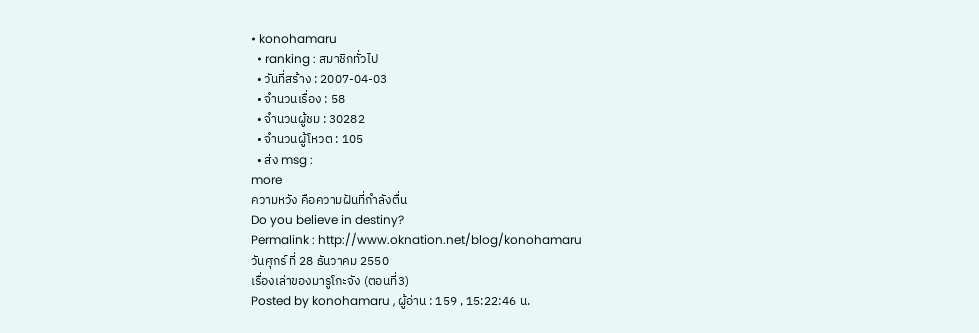• konohamaru
  • ranking : สมาชิกทั่วไป
  • วันที่สร้าง : 2007-04-03
  • จำนวนเรื่อง : 58
  • จำนวนผู้ชม : 30282
  • จำนวนผู้โหวต : 105
  • ส่ง msg :
more
ความหวัง คือความฝันที่กำลังตื่น
Do you believe in destiny?
Permalink : http://www.oknation.net/blog/konohamaru
วันศุกร์ ที่ 28 ธันวาคม 2550
เรื่องเล่าของมารูโกะจัง (ตอนที่3)
Posted by konohamaru , ผู้อ่าน : 159 , 15:22:46 น.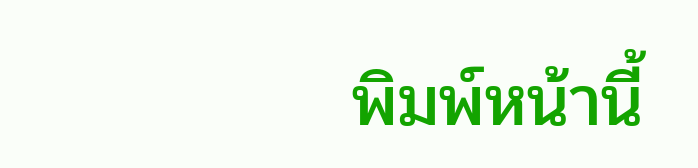พิมพ์หน้านี้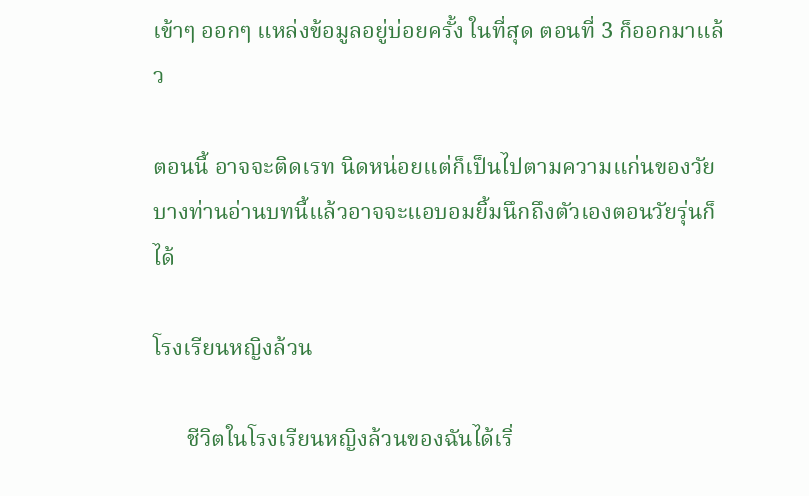เข้าๆ ออกๆ แหล่งข้อมูลอยู่บ่อยครั้ง ในที่สุด ตอนที่ 3 ก็ออกมาแล้ว

ตอนนี้ อาจจะติดเรท นิดหน่อยแต่ก็เป็นไปตามความแก่นของวัย บางท่านอ่านบทนี้แล้วอาจจะแอบอมยิ้มนึกถึงตัวเองตอนวัยรุ่นก็ได้

โรงเรียนหญิงล้วน

      ชีวิตในโรงเรียนหญิงล้วนของฉันได้เริ่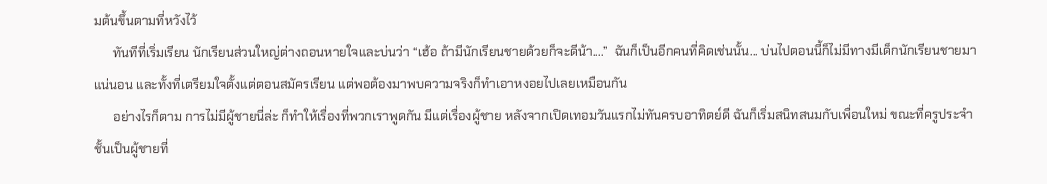มต้นขึ้นตามที่หวังไว้
      ทันทีที่เริ่มเรียน นักเรียนส่วนใหญ่ต่างถอนหายใจและบ่นว่า “เฮ้อ ถ้ามีนักเรียนชายด้วยก็จะดีน้า....”  ฉันก็เป็นอีกคนที่คิดเช่นนั้น... บ่นไปตอนนี้ก็ไม่มีทางมีเด็กนักเรียนชายมาแน่นอน และทั้งที่เตรียมใจตั้งแต่ตอนสมัครเรียน แต่พอต้องมาพบความจริงก็ทำเอาหงอยไปเลยเหมือนกัน
      อย่างไรก็ตาม การไม่มีผู้ชายนี่ล่ะ ก็ทำให้เรื่องที่พวกเราพูดกัน มีแต่เรื่องผู้ชาย หลังจากเปิดเทอมวันแรกไม่ทันครบอาทิตย์ดี ฉันก็เริ่มสนิทสนมกับเพื่อนใหม่ ขณะที่ครูประจำชั้นเป็นผู้ชายที่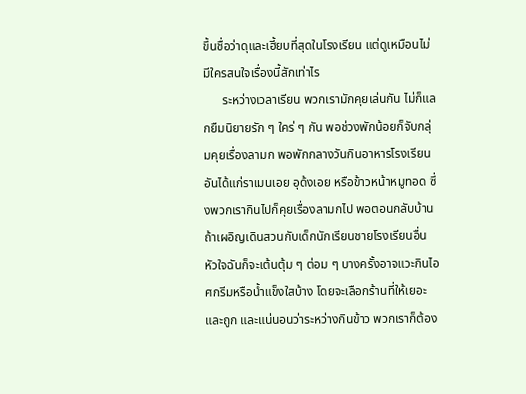ขึ้นชื่อว่าดุและเฮี้ยบที่สุดในโรงเรียน แต่ดูเหมือนไม่มีใครสนใจเรื่องนี้สักเท่าไร
      ระหว่างเวลาเรียน พวกเรามักคุยเล่นกัน ไม่ก็แลกยืมนิยายรัก ๆ ใคร่ ๆ กัน พอช่วงพักน้อยก็จับกลุ่มคุยเรื่องลามก พอพักกลางวันกินอาหารโรงเรียน อันได้แก่ราเมนเอย อุด้งเอย หรือข้าวหน้าหมูทอด ซึ่งพวกเรากินไปก็คุยเรื่องลามกไป พอตอนกลับบ้านถ้าเผอิญเดินสวนกับเด็กนักเรียนชายโรงเรียนอื่น หัวใจฉันก็จะเต้นตุ้ม ๆ ต่อม ๆ บางครั้งอาจแวะกินไอศกรีมหรือน้ำแข็งใสบ้าง โดยจะเลือกร้านที่ให้เยอะและถูก และแน่นอนว่าระหว่างกินข้าว พวกเราก็ต้อง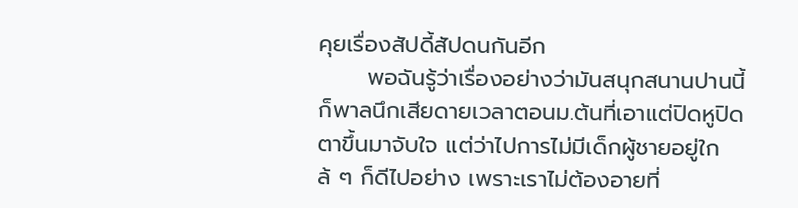คุยเรื่องสัปดี้สัปดนกันอีก
      พอฉันรู้ว่าเรื่องอย่างว่ามันสนุกสนานปานนี้ ก็พาลนึกเสียดายเวลาตอนม.ต้นที่เอาแต่ปิดหูปิดตาขึ้นมาจับใจ แต่ว่าไปการไม่มีเด็กผู้ชายอยู่ใกล้ ๆ ก็ดีไปอย่าง เพราะเราไม่ต้องอายที่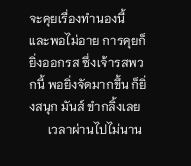จะคุยเรื่องทำนองนี้ และพอไม่อาย การคุยก็ยิ่งออกรส ซึ่งเจ้ารสพวกนี้ พอยิ่งจัดมากขึ้น ก็ยิ่งสนุก มันส์ ขำกลิ้งเลย
      เวลาผ่านไปไม่นาน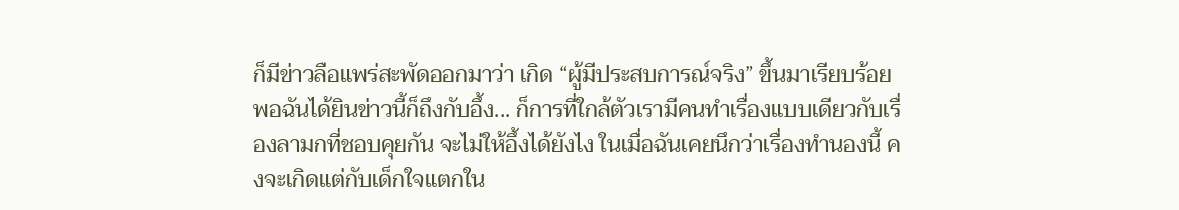ก็มีข่าวลือแพร่สะพัดออกมาว่า เกิด “ผู้มีประสบการณ์จริง” ขึ้นมาเรียบร้อย พอฉันได้ยินข่าวนี้ก็ถึงกับอึ้ง... ก็การที่ใกล้ตัวเรามีคนทำเรื่องแบบเดียวกับเรื่องลามกที่ชอบคุยกัน จะไม่ให้อึ้งได้ยังไง ในเมื่อฉันเคยนึกว่าเรื่องทำนองนี้ คงจะเกิดแต่กับเด็กใจแตกใน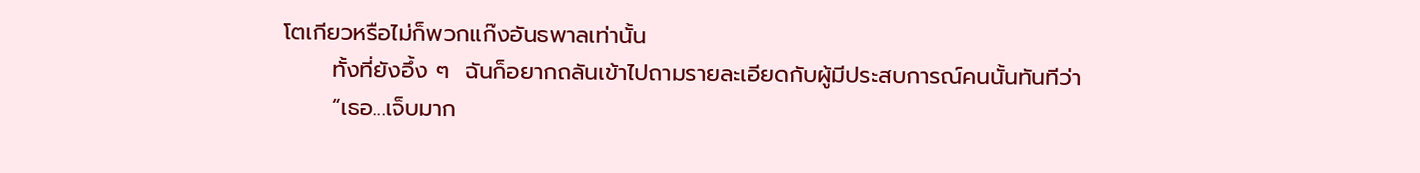โตเกียวหรือไม่ก็พวกแก๊งอันธพาลเท่านั้น
      ทั้งที่ยังอึ้ง ๆ  ฉันก็อยากถลันเข้าไปถามรายละเอียดกับผู้มีประสบการณ์คนนั้นทันทีว่า
      “เธอ...เจ็บมาก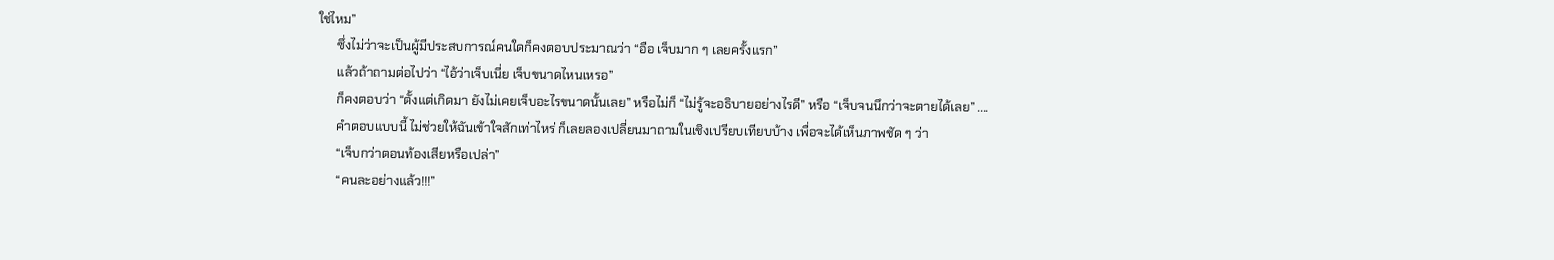ใช่ไหม”
      ซึ่งไม่ว่าจะเป็นผู้มีประสบการณ์คนใดก็คงตอบประมาณว่า “อือ เจ็บมาก ๆ เลยครั้งแรก”
      แล้วถ้าถามต่อไปว่า “ไอ้ว่าเจ็บเนี่ย เจ็บขนาดไหนเหรอ”
      ก็คงตอบว่า “ตั้งแต่เกิดมา ยังไม่เคยเจ็บอะไรขนาดนั้นเลย” หรือไม่ก็ “ไม่รู้จะอธิบายอย่างไรดี” หรือ “เจ็บจนนึกว่าจะตายได้เลย” ....
      คำตอบแบบนี้ ไม่ช่วยให้ฉันเข้าใจสักเท่าไหร่ ก็เลยลองเปลี่ยนมาถามในเชิงเปรียบเทียบบ้าง เพื่อจะได้เห็นภาพชัด ๆ ว่า
      “เจ็บกว่าตอนท้องเสียหรือเปล่า”
      “คนละอย่างแล้ว!!!”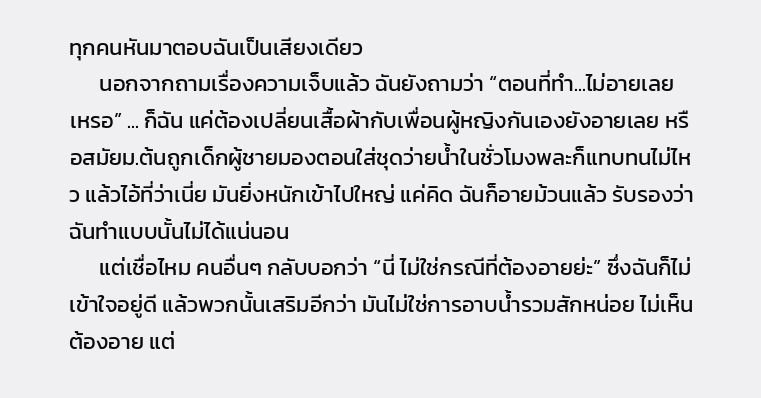ทุกคนหันมาตอบฉันเป็นเสียงเดียว
      นอกจากถามเรื่องความเจ็บแล้ว ฉันยังถามว่า “ตอนที่ทำ...ไม่อายเลยเหรอ” ... ก็ฉัน แค่ต้องเปลี่ยนเสื้อผ้ากับเพื่อนผู้หญิงกันเองยังอายเลย หรือสมัยม.ต้นถูกเด็กผู้ชายมองตอนใส่ชุดว่ายน้ำในชั่วโมงพละก็แทบทนไม่ไหว แล้วไอ้ที่ว่าเนี่ย มันยิ่งหนักเข้าไปใหญ่ แค่คิด ฉันก็อายม้วนแล้ว รับรองว่าฉันทำแบบนั้นไม่ได้แน่นอน
      แต่เชื่อไหม คนอื่นๆ กลับบอกว่า “นี่ ไม่ใช่กรณีที่ต้องอายย่ะ” ซึ่งฉันก็ไม่เข้าใจอยู่ดี แล้วพวกนั้นเสริมอีกว่า มันไม่ใช่การอาบน้ำรวมสักหน่อย ไม่เห็นต้องอาย แต่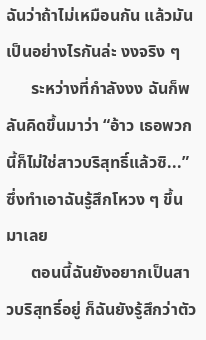ฉันว่าถ้าไม่เหมือนกัน แล้วมันเป็นอย่างไรกันล่ะ งงจริง ๆ
      ระหว่างที่กำลังงง ฉันก็พลันคิดขึ้นมาว่า “อ้าว เธอพวกนี้ก็ไม่ใช่สาวบริสุทธิ์แล้วซิ...” ซึ่งทำเอาฉันรู้สึกโหวง ๆ ขึ้นมาเลย
      ตอนนี้ฉันยังอยากเป็นสาวบริสุทธิ์อยู่ ก็ฉันยังรู้สึกว่าตัว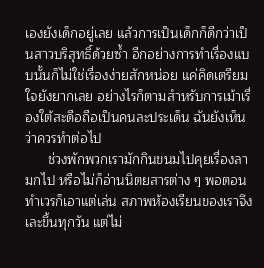เองยังเด็กอยู่เลย แล้วการเป็นเด็กก็ดีกว่าเป็นสาวบริสุทธิ์ด้วยซ้ำ อีกอย่างการทำเรื่องแบบนั้นก็ไม่ใช่เรื่องง่ายสักหน่อย แค่คิดเตรียมใจยังยากเลย อย่างไรก็ตามสำหรับการเม้าเรื่องใต้สะดือถือเป็นคนละประเด็น ฉันยังเห็นว่าควรทำต่อไป
      ช่วงพักพวกเรามักกินขนมไปคุยเรื่องลามกไป หรือไม่ก็อ่านนิตยสารต่าง ๆ พอตอนทำเวรก็เอาแต่เล่น สภาพห้องเรียนของเราจึงเละขึ้นทุกวัน แต่ไม่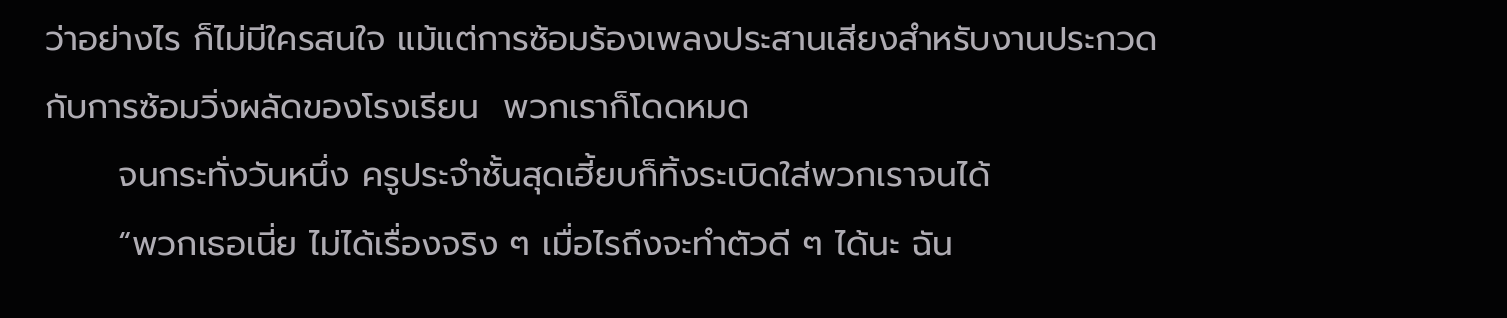ว่าอย่างไร ก็ไม่มีใครสนใจ แม้แต่การซ้อมร้องเพลงประสานเสียงสำหรับงานประกวดกับการซ้อมวิ่งผลัดของโรงเรียน  พวกเราก็โดดหมด
      จนกระทั่งวันหนึ่ง ครูประจำชั้นสุดเฮี้ยบก็ทิ้งระเบิดใส่พวกเราจนได้
      “พวกเธอเนี่ย ไม่ได้เรื่องจริง ๆ เมื่อไรถึงจะทำตัวดี ๆ ได้นะ ฉัน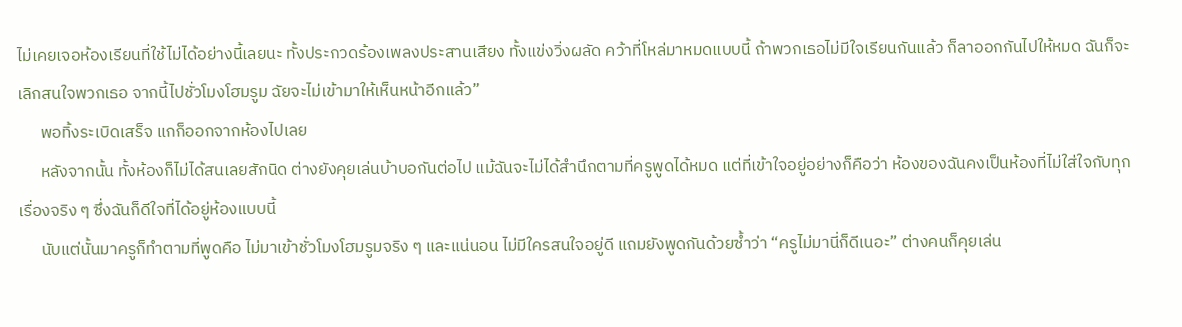ไม่เคยเจอห้องเรียนที่ใช้ไม่ได้อย่างนี้เลยนะ ทั้งประกวดร้องเพลงประสานเสียง ทั้งแข่งวิ่งผลัด คว้าที่โหล่มาหมดแบบนี้ ถ้าพวกเธอไม่มีใจเรียนกันแล้ว ก็ลาออกกันไปให้หมด ฉันก็จะเลิกสนใจพวกเธอ จากนี้ไปชั่วโมงโฮมรูม ฉัยจะไม่เข้ามาให้เห็นหน้าอีกแล้ว”
      พอทิ้งระเบิดเสร็จ แกก็ออกจากห้องไปเลย
      หลังจากนั้น ทั้งห้องก็ไม่ได้สนเลยสักนิด ต่างยังคุยเล่นบ้าบอกันต่อไป แม้ฉันจะไม่ได้สำนึกตามที่ครูพูดได้หมด แต่ที่เข้าใจอยู่อย่างก็คือว่า ห้องของฉันคงเป็นห้องที่ไม่ใส่ใจกับทุกเรื่องจริง ๆ ซึ่งฉันก็ดีใจที่ได้อยู่ห้องแบบนี้
      นับแต่นั้นมาครูก็ทำตามที่พูดคือ ไม่มาเข้าชั่วโมงโฮมรูมจริง ๆ และแน่นอน ไม่มีใครสนใจอยู่ดี แถมยังพูดกันด้วยซ้ำว่า “ครูไม่มานี่ก็ดีเนอะ” ต่างคนก็คุยเล่น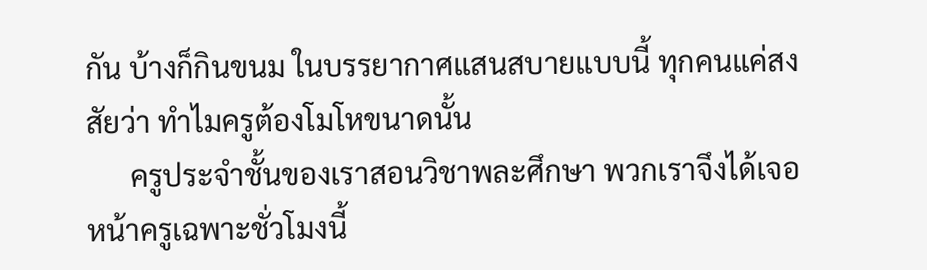กัน บ้างก็กินขนม ในบรรยากาศแสนสบายแบบนี้ ทุกคนแค่สงสัยว่า ทำไมครูต้องโมโหขนาดนั้น
      ครูประจำชั้นของเราสอนวิชาพละศึกษา พวกเราจึงได้เจอหน้าครูเฉพาะชั่วโมงนี้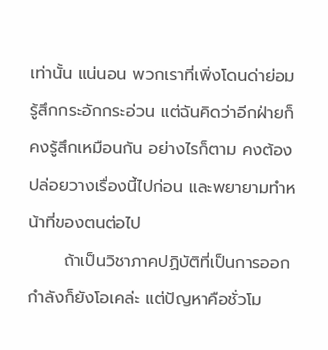เท่านั้น แน่นอน พวกเราที่เพิ่งโดนด่าย่อมรู้สึกกระอักกระอ่วน แต่ฉันคิดว่าอีกฝ่ายก็คงรู้สึกเหมือนกัน อย่างไรก็ตาม คงต้องปล่อยวางเรื่องนี้ไปก่อน และพยายามทำหน้าที่ของตนต่อไป
      ถ้าเป็นวิชาภาคปฏิบัติที่เป็นการออกกำลังก็ยังโอเคล่ะ แต่ปัญหาคือชั่วโม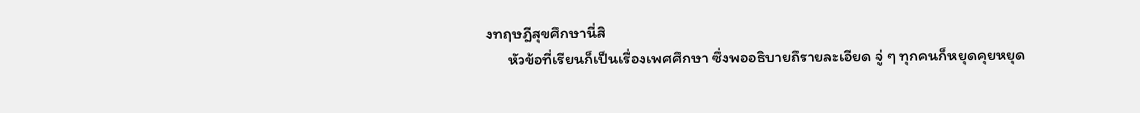งทฤษฎีสุขศึกษานี่สิ
      หัวข้อที่เรียนก็เป็นเรื่องเพศศึกษา ซึ่งพออธิบายถึรายละเอียด จู่ ๆ ทุกคนก็หยุดคุยหยุด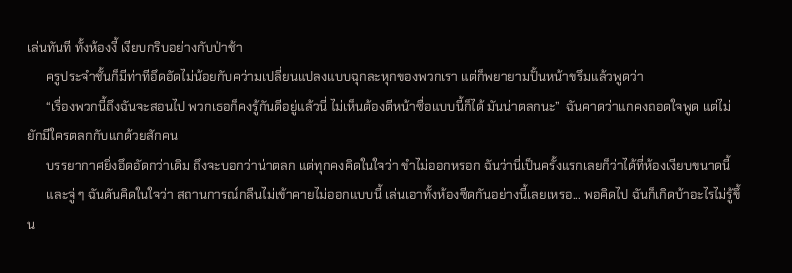เล่นทันที ทั้งห้องงี้ เงียบกริบอย่างกับป่าช้า
      ครูประจำชั้นก็มีท่าทีอึดอัดไม่น้อยกับคว่ามเปลี่ยนแปลงแบบฉุกละหุกของพวกเรา แต่ก็พยายามปั้นหน้าขรึมแล้วพูดว่า
      “เรื่องพวกนี้ถึงฉันจะสอนไป พวกเธอก็คงรู้กันดีอยู่แล้วนี่ ไม่เห็นต้องตีหน้าซื่อแบบนี้ก็ได้ มันน่าตลกนะ”  ฉันคาดว่าแกคงถอดใจพูด แต่ไม่ยักมีใครตลกกับแกด้วยสักคน
      บรรยากาศยิ่งอึดอัดกว่าเดิม ถึงจะบอกว่าน่าตลก แต่ทุกคงคิดในใจว่า ขำไม่ออกหรอก ฉันว่านี่เป็นครั้งแรกเลยก็ว่าได้ที่ห้องเงียบขนาดนี้
      และจู่ ๆ ฉันดันคิดในใจว่า สถานการณ์กลืนไม่เข้าคายไม่ออกแบบนี้ เล่นเอาทั้งห้องซีดกันอย่างนี้เลยเหรอ... พอคิดไป ฉันก็เกิดบ้าอะไรไม่รู้ขึ้น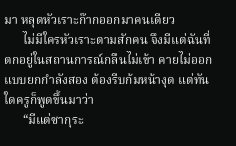มา หลุดหัวเราะก๊ากออกมาคนเดียว
      ไม่มีใครหัวเราะตามสักคน จึงมีแต่ฉันที่ตกอยู่ในสถานการณ์กลืนไม่เข้า คายไม่ออกแบบยกกำลังสอง ต้องรีบก้มหน้างุด แต่ทันใดครูก็พูดขึ้นมาว่า
      “มีแต่ซากุระ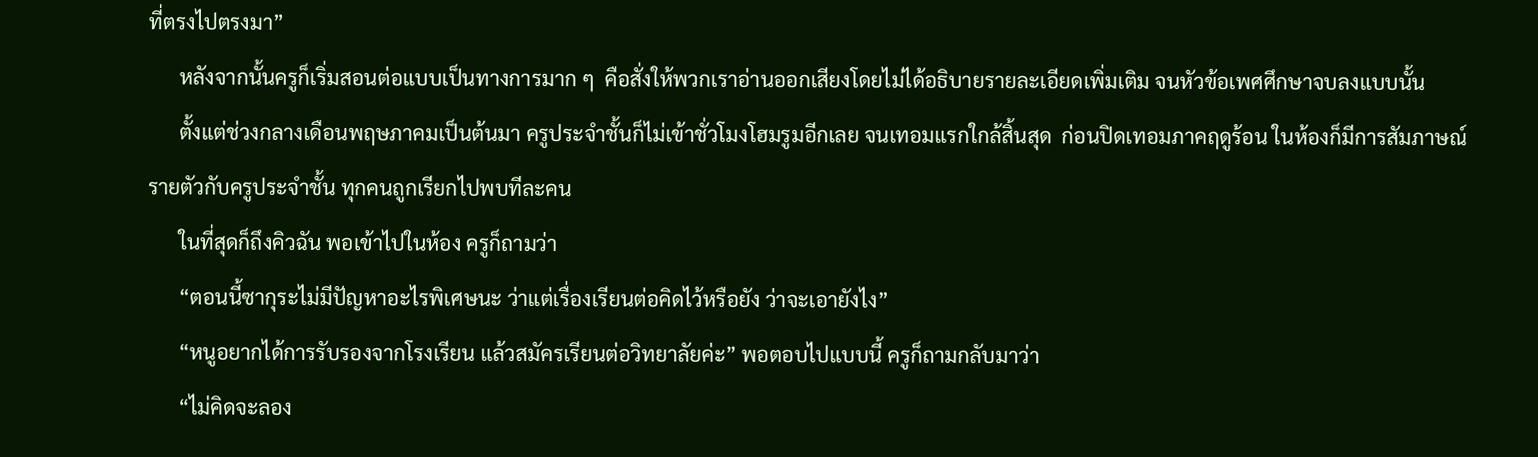ที่ตรงไปตรงมา”
      หลังจากนั้นครูก็เริ่มสอนต่อแบบเป็นทางการมาก ๆ  คือสั่งให้พวกเราอ่านออกเสียงโดยไม่ได้อธิบายรายละเอียดเพิ่มเติม จนหัวข้อเพศศึกษาจบลงแบบนั้น
      ตั้งแต่ช่วงกลางเดือนพฤษภาคมเป็นต้นมา ครูประจำชั้นก็ไม่เข้าชั่วโมงโฮมรูมอีกเลย จนเทอมแรกใกล้สิ้นสุด  ก่อนปิดเทอมภาคฤดูร้อน ในห้องก็มีการสัมภาษณ์รายตัวกับครูประจำชั้น ทุกคนถูกเรียกไปพบทีละคน
      ในที่สุดก็ถึงคิวฉัน พอเข้าไปในห้อง ครูก็ถามว่า
      “ตอนนี้ซากุระไม่มีปัญหาอะไรพิเศษนะ ว่าแต่เรื่องเรียนต่อคิดไว้หรือยัง ว่าจะเอายังไง”
      “หนูอยากได้การรับรองจากโรงเรียน แล้วสมัครเรียนต่อวิทยาลัยค่ะ” พอตอบไปแบบนี้ ครูก็ถามกลับมาว่า
      “ไม่คิดจะลอง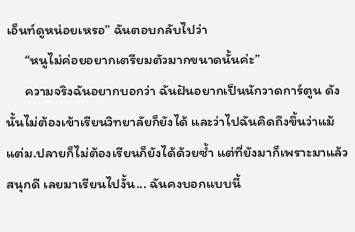เอ็นท์ดูหน่อยเหรอ” ฉันตอบกลับไปว่า
      “หนูไม่ค่อยอยากเตรียมตัวมากขนาดนั้นค่ะ”
      ความจริงฉันอยากบอกว่า ฉันฝันอยากเป็นนักวาดการ์ตูน ดังนั้นไม่ต้องเข้าเรียนวิทยาลัยก็ยังได้ และว่าไปฉันคิดถึงขึ้นว่าแม้แต่ม.ปลายก็ไม่ต้องเรียนก็ยังได้ด้วยซ้ำ แต่ที่ยังมาก็เพราะมาแล้วสนุกดี เลยมาเรียนไปงั้น... ฉันคงบอกแบบนี้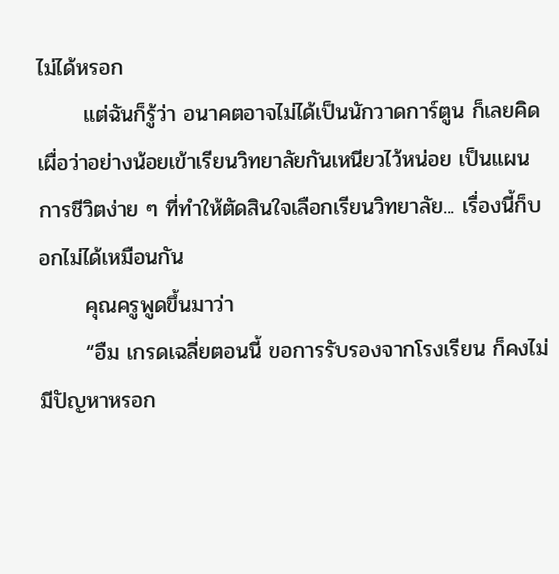ไม่ได้หรอก
      แต่ฉันก็รู้ว่า อนาคตอาจไม่ได้เป็นนักวาดการ์ตูน ก็เลยคิดเผื่อว่าอย่างน้อยเข้าเรียนวิทยาลัยกันเหนียวไว้หน่อย เป็นแผนการชีวิตง่าย ๆ ที่ทำให้ตัดสินใจเลือกเรียนวิทยาลัย... เรื่องนี้ก็บอกไม่ได้เหมือนกัน
      คุณครูพูดขึ้นมาว่า
      “อืม เกรดเฉลี่ยตอนนี้ ขอการรับรองจากโรงเรียน ก็คงไม่มีปัญหาหรอก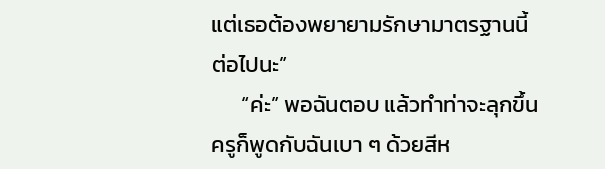แต่เธอต้องพยายามรักษามาตรฐานนี้ต่อไปนะ”
      “ค่ะ” พอฉันตอบ แล้วทำท่าจะลุกขึ้น ครูก็พูดกับฉันเบา ๆ ด้วยสีห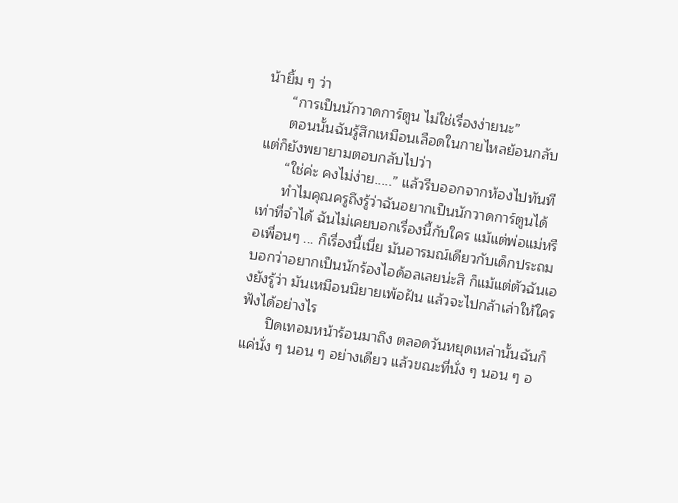น้ายิ้ม ๆ ว่า
      “การเป็นนักวาดการ์ตูน ไม่ใช่เรื่องง่ายนะ”
      ตอนนั้นฉันรู้สึกเหมือนเลือดในกายไหลย้อนกลับ แต่ก็ยังพยายามตอบกลับไปว่า
      “ใช่ค่ะ คงไม่ง่าย.....” แล้วรีบออกจากห้องไปทันที
      ทำไมคุณครูถึงรู้ว่าฉันอยากเป็นนักวาดการ์ตูนได้ เท่าที่จำได้ ฉันไม่เคยบอกเรื่องนี้กับใคร แม้แต่พ่อแม่หรือเพื่อนๆ ... ก็เรื่องนี้เนี่ย มันอารมณ์เดียวกับเด็กประถมบอกว่าอยากเป็นนักร้องไอด้อลเลยน่ะสิ ก็แม้แต่ตัวฉันเองยังรู้ว่า มันเหมือนนิยายเพ้อฝัน แล้วจะไปกล้าเล่าให้ใครฟังได้อย่างไร
      ปิดเทอมหน้าร้อนมาถึง ตลอดวันหยุดเหล่านั้นฉันก็แค่นั่ง ๆ นอน ๆ อย่างเดียว แล้วขณะที่นั่ง ๆ นอน ๆ อ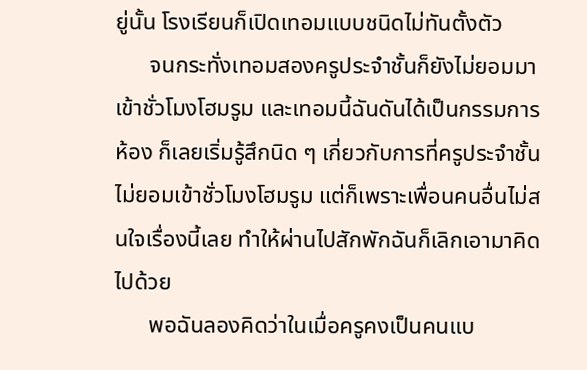ยู่นั้น โรงเรียนก็เปิดเทอมแบบชนิดไม่ทันตั้งตัว
      จนกระทั่งเทอมสองครูประจำชั้นก็ยังไม่ยอมมาเข้าชั่วโมงโฮมรูม และเทอมนี้ฉันดันได้เป็นกรรมการห้อง ก็เลยเริ่มรู้สึกนิด ๆ เกี่ยวกับการที่ครูประจำชั้นไม่ยอมเข้าชั่วโมงโฮมรูม แต่ก็เพราะเพื่อนคนอื่นไม่สนใจเรื่องนี้เลย ทำให้ผ่านไปสักพักฉันก็เลิกเอามาคิดไปด้วย
      พอฉันลองคิดว่าในเมื่อครูคงเป็นคนแบ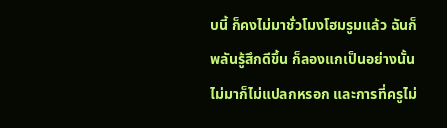บนี้ ก็คงไม่มาชั่วโมงโฮมรูมแล้ว ฉันก็พลันรู้สึกดีขึ้น ก็ลองแกเป็นอย่างนั้น ไม่มาก็ไม่แปลกหรอก และการที่ครูไม่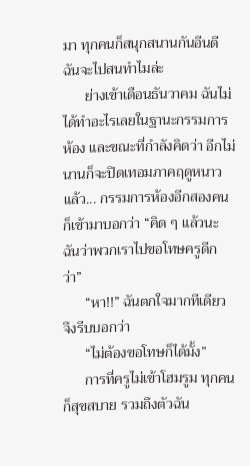มา ทุกคนก็สนุกสนานกันอีนดี ฉันจะไปสนทำไมล่ะ
      ย่างเข้าเดือนธันวาคม ฉันไม่ได้ทำอะไรเลยในฐานะกรรมการห้อง และขณะที่กำลังคิดว่า อีกไม่นานก็จะปิดเทอมภาคฤดูหนาวแล้ว... กรรมการห้องอีกสองคนก็เข้ามาบอกว่า “คิด ๆ แล้วนะ ฉันว่าพวกเราไปขอโทษครูดีกว่า”
      “หา!!” ฉันตกใจมากทีเดียว จึงรีบบอกว่า
      “ไม่ต้องขอโทษก็ได้มั้ง”
      การที่ครูไม่เข้าโฮมรูม ทุกคนก็สุขสบาย รวมถึงตัวฉัน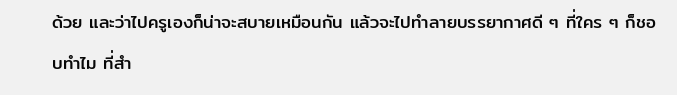ด้วย และว่าไปครูเองก็น่าจะสบายเหมือนกัน แล้วจะไปทำลายบรรยากาศดี ๆ ที่ใคร ๆ ก็ชอบทำไม ที่สำ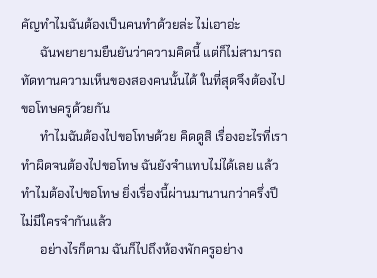คัญทำไมฉันต้องเป็นคนทำด้วยล่ะ ไม่เอาอ่ะ
      ฉันพยายามยืนยันว่าความคิดนี้ แต่ก็ไม่สามารถทัดทานความเห็นของสองคนนั้นได้ ในที่สุดจึงต้องไปขอโทษครูด้วยกัน
      ทำไมฉันต้องไปขอโทษด้วย คิดดูสิ เรื่องอะไรที่เราทำผิดจนต้องไปขอโทษ ฉันยังจำแทบไม่ได้เลย แล้วทำไมต้องไปขอโทษ ยิ่งเรื่องนี้ผ่านมานานกว่าครึ่งปี ไม่มีใครจำกันแล้ว
      อย่างไรก็ตาม ฉันก็ไปถึงห้องพักครูอย่าง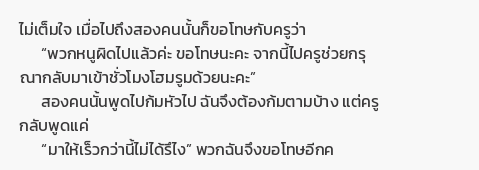ไม่เต็มใจ เมื่อไปถึงสองคนนั้นก็ขอโทษกับครูว่า
      “พวกหนูผิดไปแล้วค่ะ ขอโทษนะคะ จากนี้ไปครูช่วยกรุณากลับมาเข้าชั่วโมงโฮมรูมด้วยนะคะ”
      สองคนนั้นพูดไปก้มหัวไป ฉันจึงต้องก้มตามบ้าง แต่ครูกลับพูดแค่
      “มาให้เร็วกว่านี้ไม่ได้รึไง” พวกฉันจึงขอโทษอีกค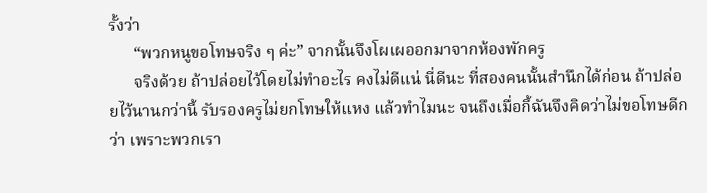รั้งว่า
      “พวกหนูขอโทษจริง ๆ ค่ะ” จากนั้นจึงโผเผออกมาจากห้องพักครู
      จริงด้วย ถ้าปล่อยไว้โดยไม่ทำอะไร คงไม่ดีแน่ นี่ดีนะ ที่สองคนนั้นสำนึกได้ก่อน ถ้าปล่อยไว้นานกว่านี้ รับรองครูไม่ยกโทษให้แหง แล้วทำไมนะ จนถึงเมื่อกี้ฉันจึงคิดว่าไม่ขอโทษดีกว่า เพราะพวกเรา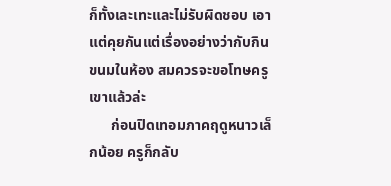ก็ทั้งเละเทะและไม่รับผิดชอบ เอาแต่คุยกันแต่เรื่องอย่างว่ากับกินขนมในห้อง สมควรจะขอโทษครูเขาแล้วล่ะ
      ก่อนปิดเทอมภาคฤดูหนาวเล็กน้อย ครูก็กลับ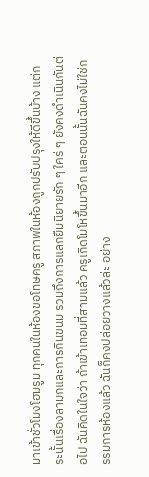มาเข้าชั่วโมงโฮมรูม ทุกคนในห้องขอโทษครู สภาพในห้องถูกปรับปรุงให้ดีขึ้นบ้าง แต่กระนั้นเรื่องลามกและการกินขนม รวมถึงการแลกยืมนิยายรัก ๆ ใคร่ ๆ ยังคงดำเนินกันต่อไป ฉันคิดในใจว่า ถ้าเข้าเทอมที่สามแล้ว ครูเกิดโมโหขึ้นมาอีก และตอนนั้นฉันคงไม่ใช่กรรมการห้องแล้ว ฉันก็คงปล่อยวางแล้วล่ะ อย่าง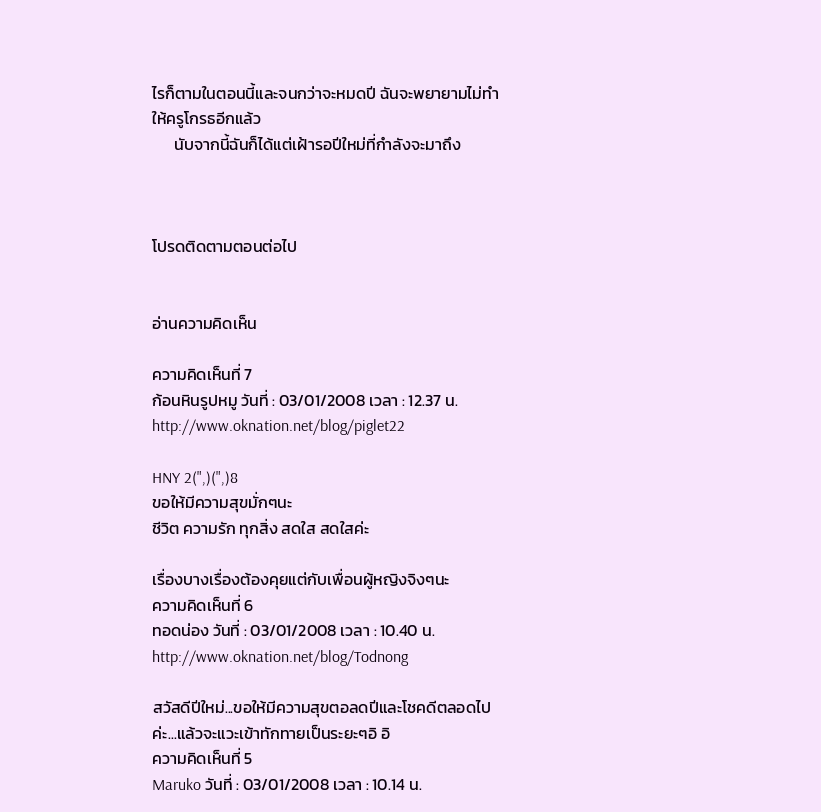ไรก็ตามในตอนนี้และจนกว่าจะหมดปี ฉันจะพยายามไม่ทำให้ครูโกรธอีกแล้ว
      นับจากนี้ฉันก็ได้แต่เฝ้ารอปีใหม่ที่กำลังจะมาถึง



โปรดติดตามตอนต่อไป


อ่านความคิดเห็น

ความคิดเห็นที่ 7
ก้อนหินรูปหมู วันที่ : 03/01/2008 เวลา : 12.37 น.
http://www.oknation.net/blog/piglet22

HNY 2(",)(",)8
ขอให้มีความสุขมั่กๆนะ
ชีวิต ความรัก ทุกสิ่ง สดใส สดใสค่ะ

เรื่องบางเรื่องต้องคุยแต่กับเพื่อนผู้หญิงจิงๆนะ
ความคิดเห็นที่ 6
ทอดน่อง วันที่ : 03/01/2008 เวลา : 10.40 น.
http://www.oknation.net/blog/Todnong

สวัสดีปีใหม่...ขอให้มีความสุขตอลดปีและโชคดีตลอดไปค่ะ...แล้วจะแวะเข้าทักทายเป็นระยะๆอิ อิ
ความคิดเห็นที่ 5
Maruko วันที่ : 03/01/2008 เวลา : 10.14 น.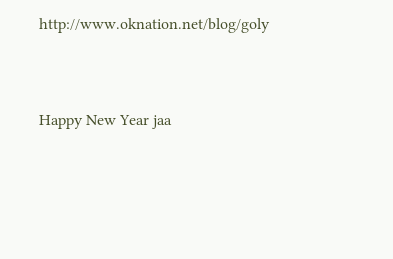http://www.oknation.net/blog/goly


Happy New Year jaa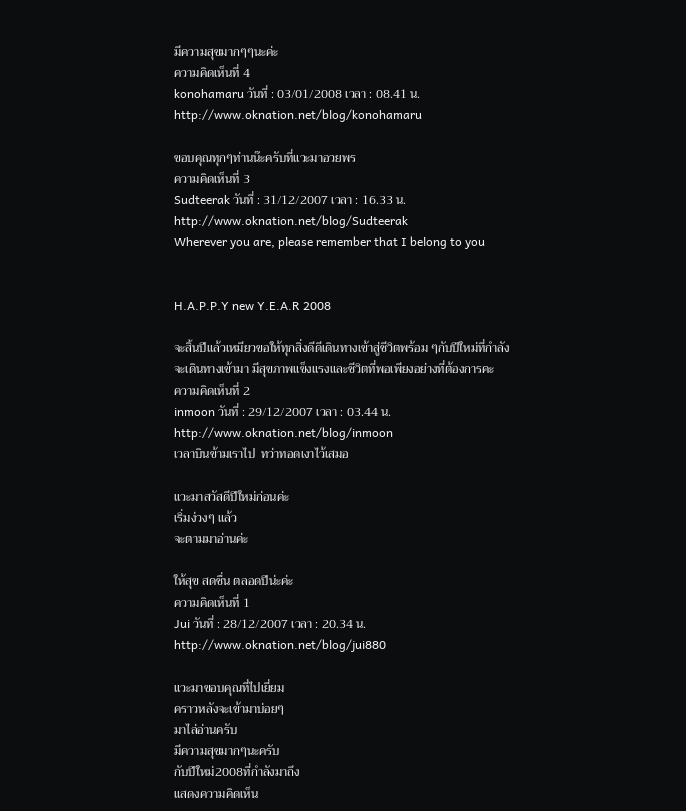มีความสุขมากๆๆนะค่ะ
ความคิดเห็นที่ 4
konohamaru วันที่ : 03/01/2008 เวลา : 08.41 น.
http://www.oknation.net/blog/konohamaru

ขอบคุณทุกๆท่านน๊ะครับที่แวะมาอวยพร
ความคิดเห็นที่ 3
Sudteerak วันที่ : 31/12/2007 เวลา : 16.33 น.
http://www.oknation.net/blog/Sudteerak
Wherever you are, please remember that I belong to you


H.A.P.P.Y new Y.E.A.R 2008

จะสิ้นปีแล้วเหมียวขอให้ทุกสิ่งดีดีเดินทางเข้าสู่ชีวิตพร้อม ๆกับปีใหม่ที่กำลังจะเดินทางเข้ามา มีสุขภาพแข็งแรงและชีวิตที่พอเพียงอย่างที่ต้องการคะ
ความคิดเห็นที่ 2
inmoon วันที่ : 29/12/2007 เวลา : 03.44 น.
http://www.oknation.net/blog/inmoon
เวลาบินข้ามเราไป  ทว่าทอดเงาไว้เสมอ

แวะมาสวัสดีปีใหม่ก่อนค่ะ
เริ่มง่วงๆ แล้ว
จะตามมาอ่านค่ะ

ให้สุข สดชื่น ตลอดปีน่ะค่ะ
ความคิดเห็นที่ 1
Jui วันที่ : 28/12/2007 เวลา : 20.34 น.
http://www.oknation.net/blog/jui880

แวะมาขอบคุณที่ไปเยี่ยม
คราวหลังจะเข้ามาบ่อยๆ
มาไล่อ่านครับ
มีความสุขมากๆนะครับ
กับปีใหม่2008ที่กำลังมาถึง
แสดงความคิดเห็น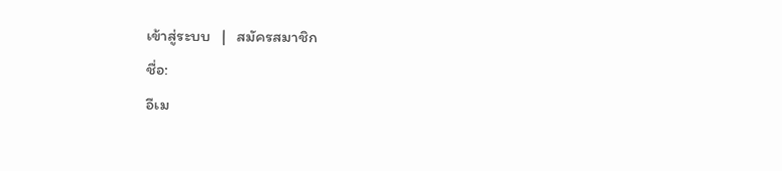เข้าสู่ระบบ   |   สมัครสมาชิก
ชื่อ:
อีเม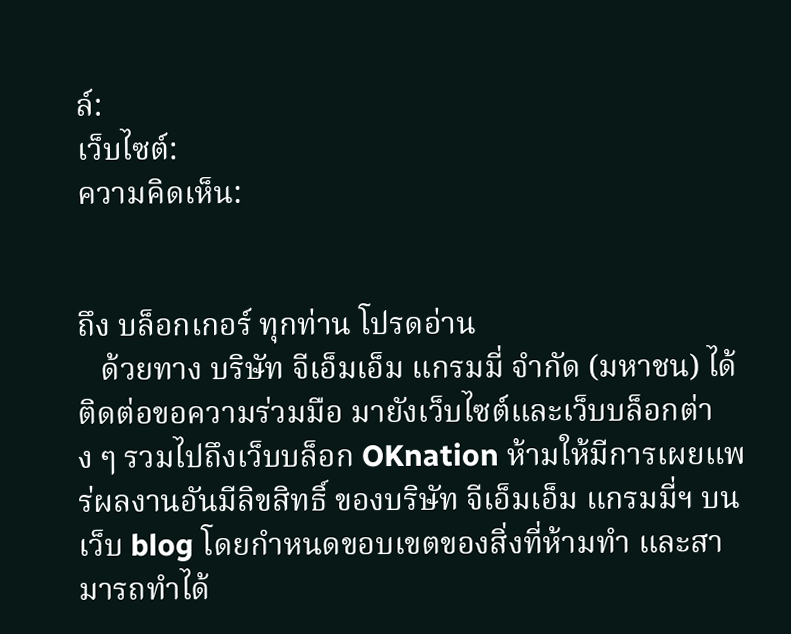ล์:
เว็บไซต์:
ความคิดเห็น:


ถึง บล็อกเกอร์ ทุกท่าน โปรดอ่าน
   ด้วยทาง บริษัท จีเอ็มเอ็ม แกรมมี่ จำกัด (มหาชน) ได้ติดต่อขอความร่วมมือ มายังเว็บไซต์และเว็บบล็อกต่าง ๆ รวมไปถึงเว็บบล็อก OKnation ห้ามให้มีการเผยแพร่ผลงานอันมีลิขสิทธิ์ ของบริษัท จีเอ็มเอ็ม แกรมมี่ฯ บนเว็บ blog โดยกำหนดขอบเขตของสิ่งที่ห้ามทำ และสามารถทำได้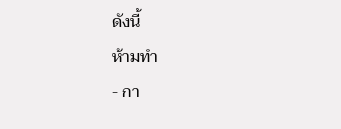ดังนี้
ห้ามทำ
- กา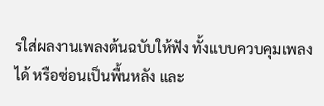รใส่ผลงานเพลงต้นฉบับให้ฟัง ทั้งแบบควบคุมเพลงได้ หรือซ่อนเป็นพื้นหลัง และ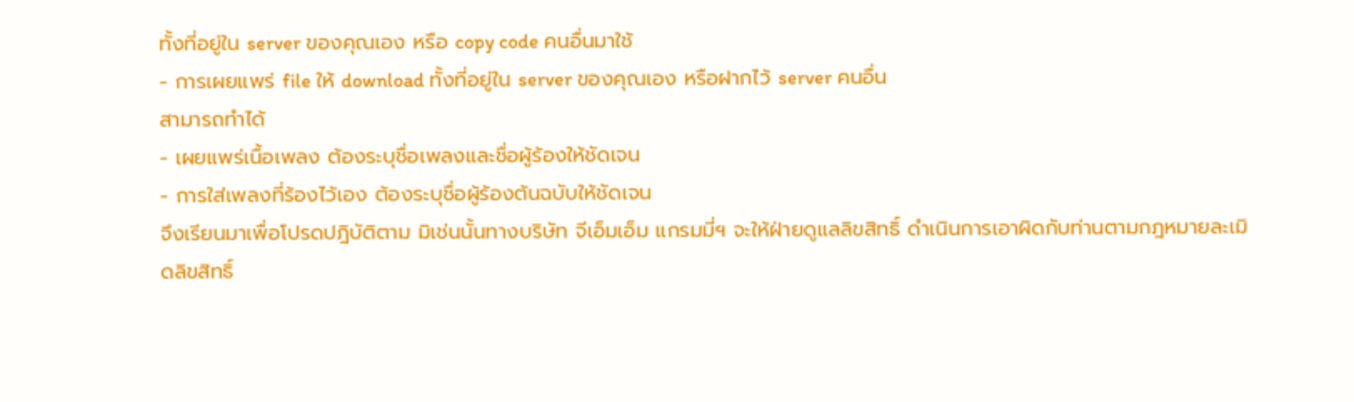ทั้งที่อยู่ใน server ของคุณเอง หรือ copy code คนอื่นมาใช้
- การเผยแพร่ file ให้ download ทั้งที่อยู่ใน server ของคุณเอง หรือฝากไว้ server คนอื่น
สามารถทำได้
- เผยแพร่เนื้อเพลง ต้องระบุชื่อเพลงและชื่อผู้ร้องให้ชัดเจน
- การใส่เพลงที่ร้องไว้เอง ต้องระบุชื่อผู้ร้องต้นฉบับให้ชัดเจน
จึงเรียนมาเพื่อโปรดปฎิบัติตาม มิเช่นนั้นทางบริษัท จีเอ็มเอ็ม แกรมมี่ฯ จะให้ฝ่ายดูแลลิขสิทธิ์ ดำเนินการเอาผิดกับท่านตามกฎหมายละเมิดลิขสิทธิ์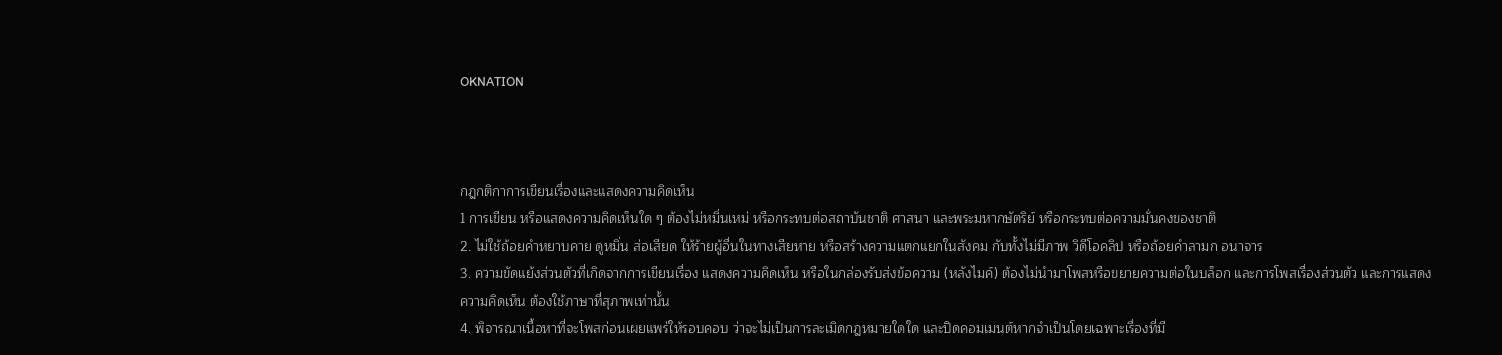OKNATION



กฎกติกาการเขียนเรื่องและแสดงความคิดเห็น
1 การเขียน หรือแสดงความคิดเห็นใด ๆ ต้องไม่หมิ่นเหม่ หรือกระทบต่อสถาบันชาติ ศาสนา และพระมหากษัตริย์ หรือกระทบต่อความมั่นคงของชาติ
2. ไม่ใช้ถ้อยคำหยาบคาย ดูหมิ่น ส่อเสียด ให้ร้ายผู้อื่นในทางเสียหาย หรือสร้างความแตกแยกในสังคม กับทั้งไม่มีภาพ วิดีโอคลิป หรือถ้อยคำลามก อนาจาร
3. ความขัดแย้งส่วนตัวที่เกิดจากการเขียนเรื่อง แสดงความคิดเห็น หรือในกล่องรับส่งข้อความ (หลังไมค์) ต้องไม่นำมาโพสหรือขยายความต่อในบล็อก และการโพสเรื่องส่วนตัว และการแสดงความคิดเห็น ต้องใช้ภาษาที่สุภาพเท่านั้น
4. พิจารณาเนื้อหาที่จะโพสก่อนเผยแพร่ให้รอบคอบ ว่าจะไม่เป็นการละเมิดกฎหมายใดใด และปิดคอมเมนต์หากจำเป็นโดยเฉพาะเรื่องที่มี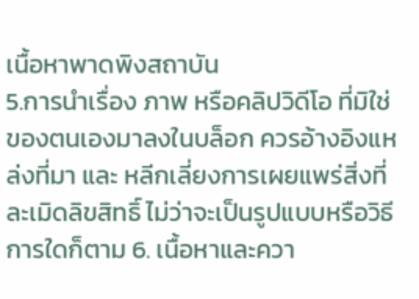เนื้อหาพาดพิงสถาบัน
5.การนำเรื่อง ภาพ หรือคลิปวิดีโอ ที่มิใช่ของตนเองมาลงในบล็อก ควรอ้างอิงแหล่งที่มา และ หลีกเลี่ยงการเผยแพร่สิ่งที่ละเมิดลิขสิทธิ์ ไม่ว่าจะเป็นรูปแบบหรือวิธีการใดก็ตาม 6. เนื้อหาและควา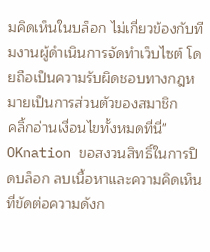มคิดเห็นในบล็อก ไม่เกี่ยวข้องกับทีมงานผู้ดำเนินการจัดทำเว็บไซต์ โดยถือเป็นความรับผิดชอบทางกฎหมายเป็นการส่วนตัวของสมาชิก
คลิ้กอ่านเงื่อนไขทั้งหมดที่นี่"
OKnation ขอสงวนสิทธิ์ในการปิดบล็อก ลบเนื้อหาและความคิดเห็น ที่ขัดต่อความดังก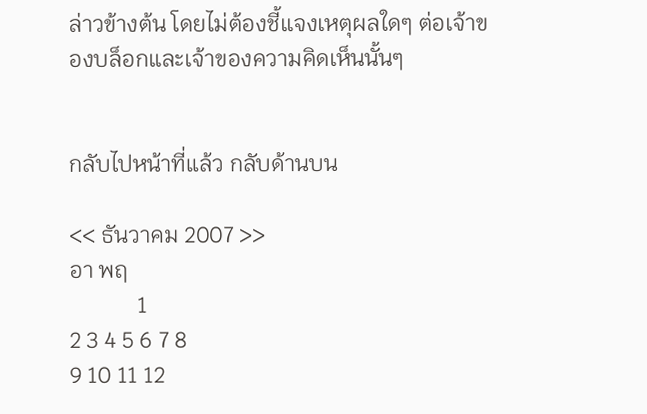ล่าวข้างต้น โดยไม่ต้องชี้แจงเหตุผลใดๆ ต่อเจ้าของบล็อกและเจ้าของความคิดเห็นนั้นๆ


กลับไปหน้าที่แล้ว กลับด้านบน

<< ธันวาคม 2007 >>
อา พฤ
            1
2 3 4 5 6 7 8
9 10 11 12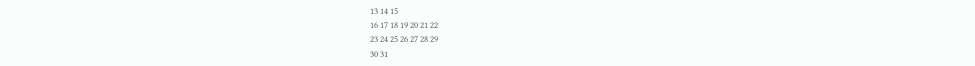13 14 15
16 17 18 19 20 21 22
23 24 25 26 27 28 29
30 31